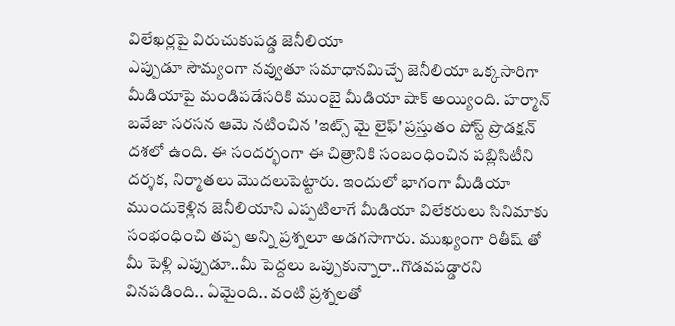విలేఖర్లపై విరుచుకుపడ్డ జెనీలియా
ఎప్పుడూ సౌమ్యంగా నవ్వుతూ సమాధానమిచ్చే జెనీలియా ఒక్కసారిగా మీడియాపై మండిపడేసరికి ముంబై మీడియా షాక్ అయ్యింది. హర్మాన్ బవేజా సరసన ఆమె నటించిన 'ఇట్స్ మై లైఫ్' ప్రస్తుతం పోస్ట్ ప్రొడక్షన్ దశలో ఉంది. ఈ సందర్భంగా ఈ చిత్రానికి సంబంధించిన పబ్లిసిటీని దర్శక, నిర్మాతలు మొదలుపెట్టారు. ఇందులో భాగంగా మీడియా ముందుకెళ్లిన జెనీలియాని ఎప్పటిలాగే మీడియా విలేకరులు సినిమాకు సంభంధించి తప్ప అన్ని ప్రశ్నలూ అడగసాగారు. ముఖ్యంగా రితీష్ తో మీ పెళ్లి ఎప్పుడూ..మీ పెద్దలు ఒప్పుకున్నారా..గొడవపడ్డారని వినపడింది.. ఏమైంది.. వంటి ప్రశ్నలతో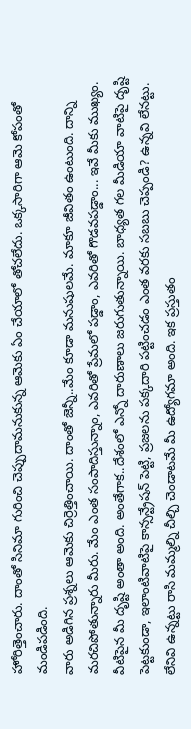హోరిత్తెంచారు. దాంతో సినిమా గురించి చెప్పుదామనుకున్న ఆమెకు ఏం చేయాలో తోచలేదు. ఒక్కసారిగా ఆమె కోపంతో మండిపడింది.
వారు అడిగిన ప్రశ్నలు ఆమెకు చిర్రెత్తించాయి. దాంతో జెన్నీ..మేం కూడా మనుషులమే. మాకూ జీవితం ఉంటుంది. దాన్ని మరచిపోతున్నారు మీరు. మేం ఎంత సంపాదిస్తున్నాం, ఎవరితో ప్రేమలో పడ్డాం, ఎవరితో గొడవపడ్డాం... ఇవే మీకు ముఖ్యం. వీటిపైన మీ దృష్టి అంతా అంది. అంతేగాక..దేశంలో ఎన్నో దారుణాలు జరుగుతున్నాయి. బాధ్యత గల మీడియా వాటిపై దృష్టి పెట్టకుండా, ఇలాంటివాటిపై కాన్సన్ట్రేషన్ పెట్టి, ప్రజలను పక్కదారి పట్టించడం ఎంత వరకు సబబు చెప్పండి? ఉన్నవి లేనట్టు. లేనివి ఉన్నట్టు రాసి మమ్మల్ని చీల్చి చెండాటమే మీ ఉద్యోగమా అంది. ఇక ప్రస్తుతం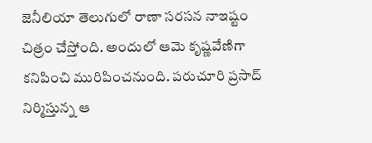జెనీలియా తెలుగులో రాణా సరసన నాఇష్టం చిత్రం చేస్తోంది. అందులో ఆమె కృష్ణవేణిగా కనిపించి మురిపించనుంది. పరుచూరి ప్రసాద్ నిర్మిస్తున్న ఆ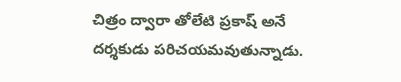చిత్రం ద్వారా తోలేటి ప్రకాష్ అనే దర్శకుడు పరిచయమవుతున్నాడు.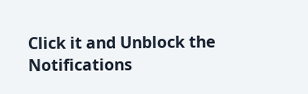Click it and Unblock the Notifications